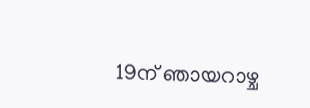19ന് ഞായറാഴ്ച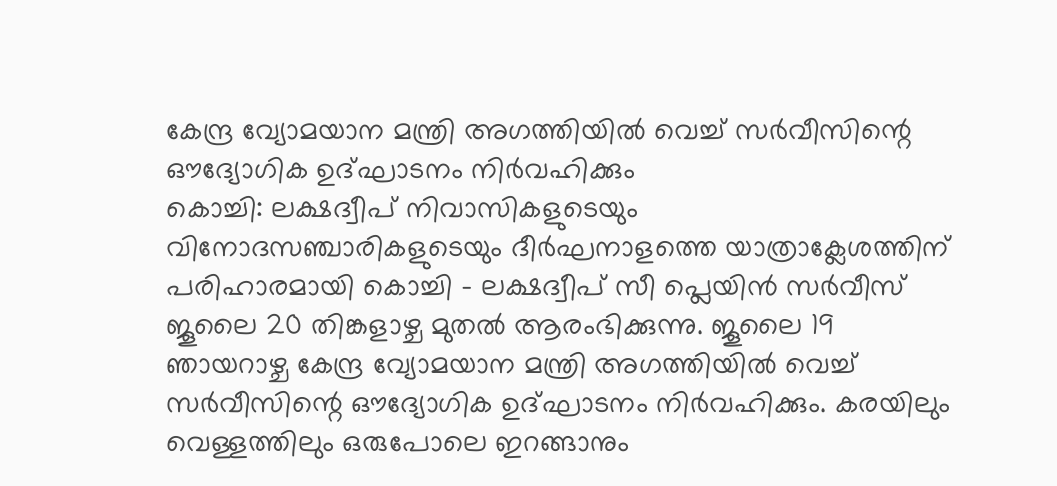കേന്ദ്ര വ്യോമയാന മന്ത്രി അഗത്തിയിൽ വെച്ച് സർവീസിന്റെ ഔദ്യോഗിക ഉദ്ഘാടനം നിർവഹിക്കും
കൊച്ചി: ലക്ഷദ്വീപ് നിവാസികളുടെയും വിനോദസഞ്ചാരികളുടെയും ദീർഘനാളത്തെ യാത്രാക്ലേശത്തിന് പരിഹാരമായി കൊച്ചി – ലക്ഷദ്വീപ് സീ പ്ലെയിൻ സർവീസ് ജൂലൈ 20 തിങ്കളാഴ്ച മുതൽ ആരംഭിക്കുന്നു. ജൂലൈ 19 ഞായറാഴ്ച കേന്ദ്ര വ്യോമയാന മന്ത്രി അഗത്തിയിൽ വെച്ച് സർവീസിന്റെ ഔദ്യോഗിക ഉദ്ഘാടനം നിർവഹിക്കും. കരയിലും വെള്ളത്തിലും ഒരുപോലെ ഇറങ്ങാനും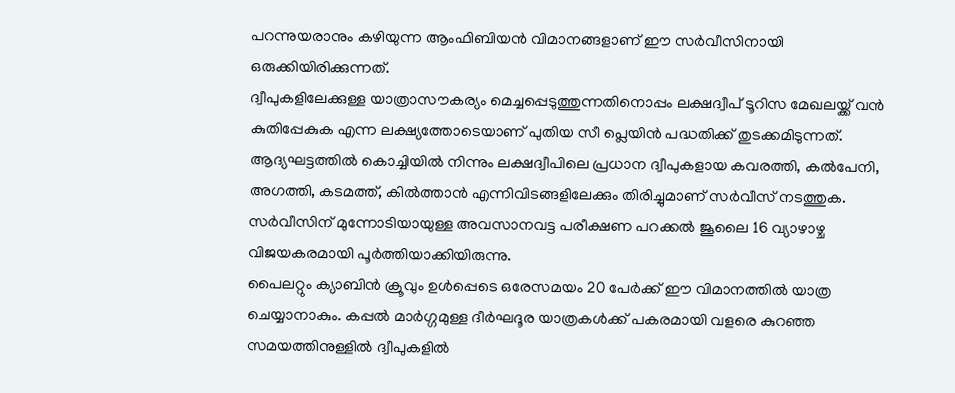പറന്നുയരാനും കഴിയുന്ന ആംഫിബിയൻ വിമാനങ്ങളാണ് ഈ സർവീസിനായി ഒരുക്കിയിരിക്കുന്നത്.
ദ്വീപുകളിലേക്കുള്ള യാത്രാസൗകര്യം മെച്ചപ്പെടുത്തുന്നതിനൊപ്പം ലക്ഷദ്വീപ് ടൂറിസ മേഖലയ്ക്ക് വൻ കുതിപ്പേകുക എന്ന ലക്ഷ്യത്തോടെയാണ് പുതിയ സീ പ്ലെയിൻ പദ്ധതിക്ക് തുടക്കമിടുന്നത്. ആദ്യഘട്ടത്തിൽ കൊച്ചിയിൽ നിന്നും ലക്ഷദ്വീപിലെ പ്രധാന ദ്വീപുകളായ കവരത്തി, കൽപേനി, അഗത്തി, കടമത്ത്, കിൽത്താൻ എന്നിവിടങ്ങളിലേക്കും തിരിച്ചുമാണ് സർവീസ് നടത്തുക. സർവീസിന് മുന്നോടിയായുള്ള അവസാനവട്ട പരീക്ഷണ പറക്കൽ ജൂലൈ 16 വ്യാഴാഴ്ച വിജയകരമായി പൂർത്തിയാക്കിയിരുന്നു.
പൈലറ്റും ക്യാബിൻ ക്രൂവും ഉൾപ്പെടെ ഒരേസമയം 20 പേർക്ക് ഈ വിമാനത്തിൽ യാത്ര ചെയ്യാനാകും. കപ്പൽ മാർഗ്ഗമുള്ള ദീർഘദൂര യാത്രകൾക്ക് പകരമായി വളരെ കുറഞ്ഞ സമയത്തിനുള്ളിൽ ദ്വീപുകളിൽ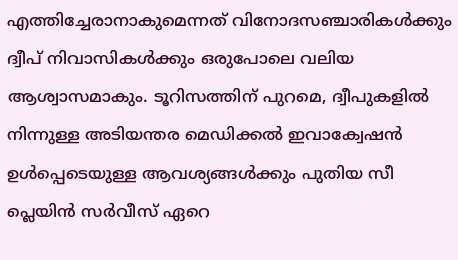എത്തിച്ചേരാനാകുമെന്നത് വിനോദസഞ്ചാരികൾക്കും ദ്വീപ് നിവാസികൾക്കും ഒരുപോലെ വലിയ ആശ്വാസമാകും. ടൂറിസത്തിന് പുറമെ, ദ്വീപുകളിൽ നിന്നുള്ള അടിയന്തര മെഡിക്കൽ ഇവാക്വേഷൻ ഉൾപ്പെടെയുള്ള ആവശ്യങ്ങൾക്കും പുതിയ സീ പ്ലെയിൻ സർവീസ് ഏറെ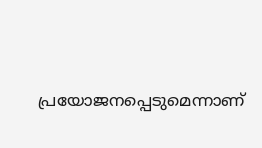പ്രയോജനപ്പെടുമെന്നാണ്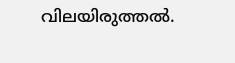വിലയിരുത്തൽ.